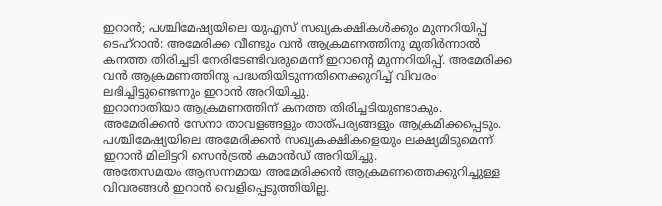ഇറാൻ; പശ്ചിമേഷ്യയിലെ യുഎസ് സഖ്യകക്ഷികൾക്കും മുന്നറിയിപ്പ്
ടെഹ്റാൻ: അമേരിക്ക വീണ്ടും വൻ ആക്രമണത്തിനു മുതിർന്നാൽ കനത്ത തിരിച്ചടി നേരിടേണ്ടിവരുമെന്ന് ഇറാന്റെ മുന്നറിയിപ്പ്. അമേരിക്ക വൻ ആക്രമണത്തിനു പദ്ധതിയിടുന്നതിനെക്കുറിച്ച് വിവരം ലഭിച്ചിട്ടുണ്ടെന്നും ഇറാൻ അറിയിച്ചു.
ഇറാനാതിയാ ആക്രമണത്തിന് കനത്ത തിരിച്ചടിയുണ്ടാകും. അമേരിക്കൻ സേനാ താവളങ്ങളും താത്പര്യങ്ങളും ആക്രമിക്കപ്പെടും. പശ്ചിമേഷ്യയിലെ അമേരിക്കൻ സഖ്യകക്ഷികളെയും ലക്ഷ്യമിടുമെന്ന് ഇറാൻ മിലിട്ടറി സെൻട്രൽ കമാൻഡ് അറിയിച്ചു.
അതേസമയം ആസന്നമായ അമേരിക്കൻ ആക്രമണത്തെക്കുറിച്ചുള്ള വിവരങ്ങൾ ഇറാൻ വെളിപ്പെടുത്തിയില്ല.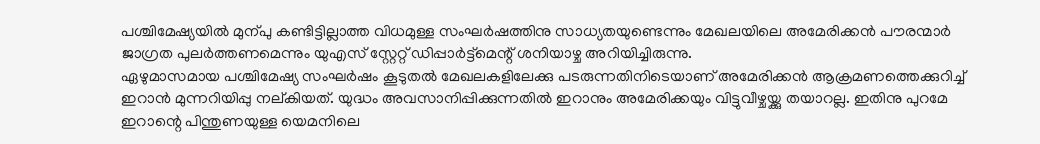പശ്ചിമേഷ്യയിൽ മുന്പു കണ്ടിട്ടില്ലാത്ത വിധമുള്ള സംഘർഷത്തിനു സാധ്യതയുണ്ടെന്നും മേഖലയിലെ അമേരിക്കൻ പൗരന്മാർ ജാഗ്രത പുലർത്തണമെന്നും യുഎസ് സ്റ്റേറ്റ് ഡിപ്പാർട്ട്മെന്റ് ശനിയാഴ്ച അറിയിച്ചിരുന്നു.
ഏഴുമാസമായ പശ്ചിമേഷ്യ സംഘർഷം കൂടുതൽ മേഖലകളിലേക്കു പടരുന്നതിനിടെയാണ് അമേരിക്കൻ ആക്രമണത്തെക്കുറിച്ച് ഇറാൻ മുന്നറിയിപ്പു നല്കിയത്. യുദ്ധം അവസാനിപ്പിക്കുന്നതിൽ ഇറാനും അമേരിക്കയും വിട്ടുവീഴ്ചയ്ക്കു തയാറല്ല. ഇതിനു പുറമേ ഇറാന്റെ പിന്തുണയുള്ള യെമനിലെ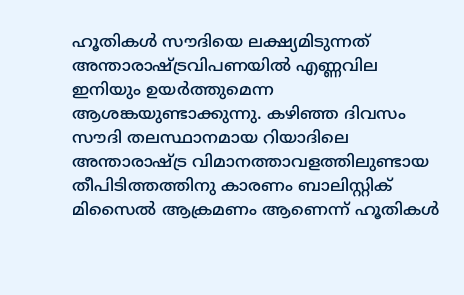ഹൂതികൾ സൗദിയെ ലക്ഷ്യമിടുന്നത് അന്താരാഷ്ട്രവിപണയിൽ എണ്ണവില ഇനിയും ഉയർത്തുമെന്ന ആശങ്കയുണ്ടാക്കുന്നു. കഴിഞ്ഞ ദിവസം സൗദി തലസ്ഥാനമായ റിയാദിലെ അന്താരാഷ്ട്ര വിമാനത്താവളത്തിലുണ്ടായ തീപിടിത്തത്തിനു കാരണം ബാലിസ്റ്റിക് മിസൈൽ ആക്രമണം ആണെന്ന് ഹൂതികൾ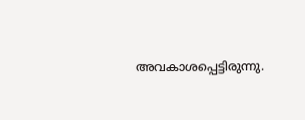അവകാശപ്പെട്ടിരുന്നു.